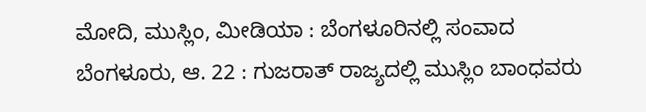ಮೋದಿ, ಮುಸ್ಲಿಂ, ಮೀಡಿಯಾ : ಬೆಂಗಳೂರಿನಲ್ಲಿ ಸಂವಾದ
ಬೆಂಗಳೂರು, ಆ. 22 : ಗುಜರಾತ್ ರಾಜ್ಯದಲ್ಲಿ ಮುಸ್ಲಿಂ ಬಾಂಧವರು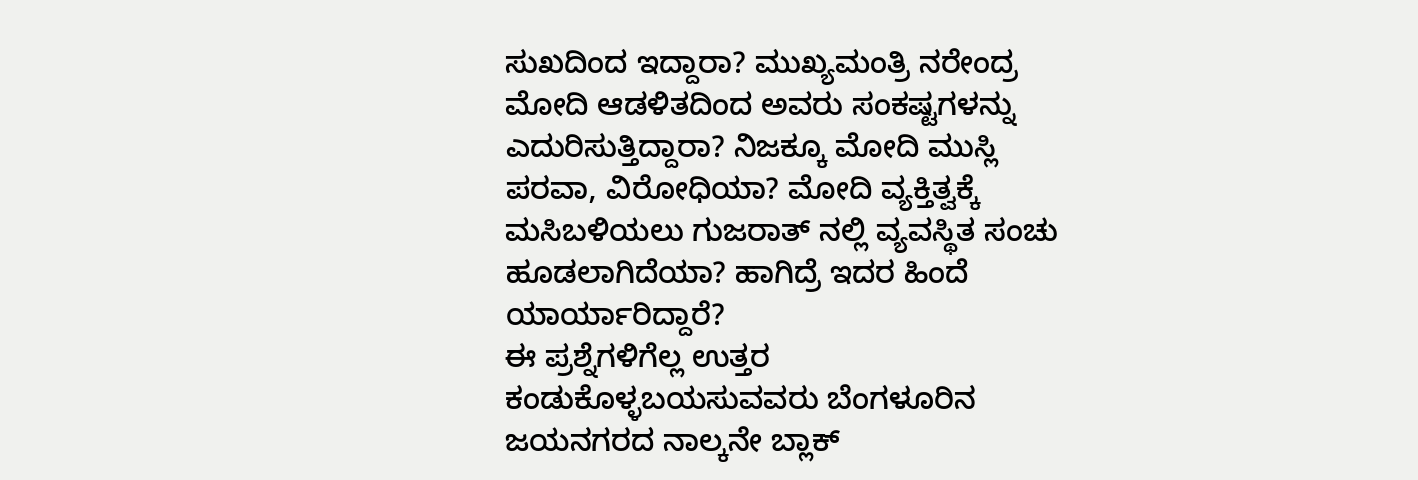ಸುಖದಿಂದ ಇದ್ದಾರಾ? ಮುಖ್ಯಮಂತ್ರಿ ನರೇಂದ್ರ ಮೋದಿ ಆಡಳಿತದಿಂದ ಅವರು ಸಂಕಷ್ಟಗಳನ್ನು ಎದುರಿಸುತ್ತಿದ್ದಾರಾ? ನಿಜಕ್ಕೂ ಮೋದಿ ಮುಸ್ಲಿ ಪರವಾ, ವಿರೋಧಿಯಾ? ಮೋದಿ ವ್ಯಕ್ತಿತ್ವಕ್ಕೆ ಮಸಿಬಳಿಯಲು ಗುಜರಾತ್ ನಲ್ಲಿ ವ್ಯವಸ್ಥಿತ ಸಂಚು ಹೂಡಲಾಗಿದೆಯಾ? ಹಾಗಿದ್ರೆ ಇದರ ಹಿಂದೆ ಯಾರ್ಯಾರಿದ್ದಾರೆ?
ಈ ಪ್ರಶ್ನೆಗಳಿಗೆಲ್ಲ ಉತ್ತರ ಕಂಡುಕೊಳ್ಳಬಯಸುವವರು ಬೆಂಗಳೂರಿನ ಜಯನಗರದ ನಾಲ್ಕನೇ ಬ್ಲಾಕ್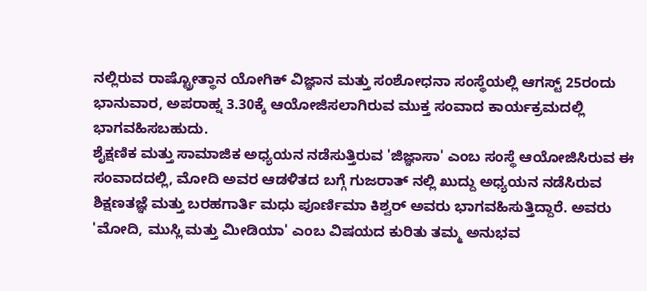ನಲ್ಲಿರುವ ರಾಷ್ಟ್ರೋತ್ಥಾನ ಯೋಗಿಕ್ ವಿಜ್ಞಾನ ಮತ್ತು ಸಂಶೋಧನಾ ಸಂಸ್ಥೆಯಲ್ಲಿ ಆಗಸ್ಟ್ 25ರಂದು ಭಾನುವಾರ, ಅಪರಾಹ್ನ 3.30ಕ್ಕೆ ಆಯೋಜಿಸಲಾಗಿರುವ ಮುಕ್ತ ಸಂವಾದ ಕಾರ್ಯಕ್ರಮದಲ್ಲಿ ಭಾಗವಹಿಸಬಹುದು.
ಶೈಕ್ಷಣಿಕ ಮತ್ತು ಸಾಮಾಜಿಕ ಅಧ್ಯಯನ ನಡೆಸುತ್ತಿರುವ 'ಜಿಜ್ಞಾಸಾ' ಎಂಬ ಸಂಸ್ಥೆ ಆಯೋಜಿಸಿರುವ ಈ ಸಂವಾದದಲ್ಲಿ, ಮೋದಿ ಅವರ ಆಡಳಿತದ ಬಗ್ಗೆ ಗುಜರಾತ್ ನಲ್ಲಿ ಖುದ್ದು ಅಧ್ಯಯನ ನಡೆಸಿರುವ ಶಿಕ್ಷಣತಜ್ಞೆ ಮತ್ತು ಬರಹಗಾರ್ತಿ ಮಧು ಪೂರ್ಣಿಮಾ ಕಿಶ್ವರ್ ಅವರು ಭಾಗವಹಿಸುತ್ತಿದ್ದಾರೆ. ಅವರು 'ಮೋದಿ, ಮುಸ್ಲಿ ಮತ್ತು ಮೀಡಿಯಾ' ಎಂಬ ವಿಷಯದ ಕುರಿತು ತಮ್ಮ ಅನುಭವ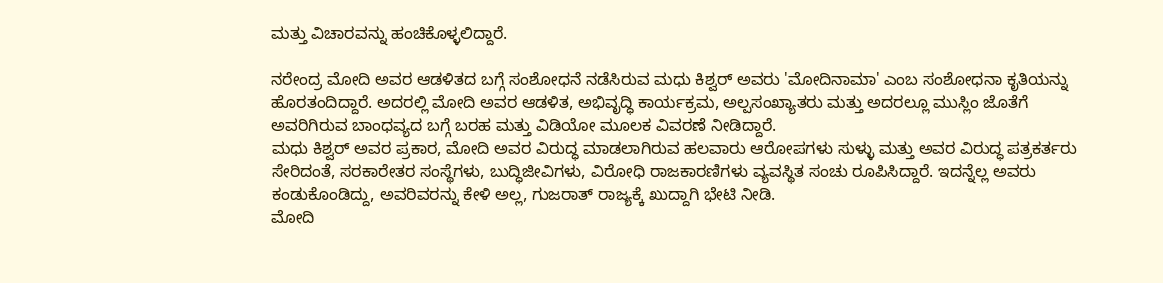ಮತ್ತು ವಿಚಾರವನ್ನು ಹಂಚಿಕೊಳ್ಳಲಿದ್ದಾರೆ.

ನರೇಂದ್ರ ಮೋದಿ ಅವರ ಆಡಳಿತದ ಬಗ್ಗೆ ಸಂಶೋಧನೆ ನಡೆಸಿರುವ ಮಧು ಕಿಶ್ವರ್ ಅವರು 'ಮೋದಿನಾಮಾ' ಎಂಬ ಸಂಶೋಧನಾ ಕೃತಿಯನ್ನು ಹೊರತಂದಿದ್ದಾರೆ. ಅದರಲ್ಲಿ ಮೋದಿ ಅವರ ಆಡಳಿತ, ಅಭಿವೃದ್ಧಿ ಕಾರ್ಯಕ್ರಮ, ಅಲ್ಪಸಂಖ್ಯಾತರು ಮತ್ತು ಅದರಲ್ಲೂ ಮುಸ್ಲಿಂ ಜೊತೆಗೆ ಅವರಿಗಿರುವ ಬಾಂಧವ್ಯದ ಬಗ್ಗೆ ಬರಹ ಮತ್ತು ವಿಡಿಯೋ ಮೂಲಕ ವಿವರಣೆ ನೀಡಿದ್ದಾರೆ.
ಮಧು ಕಿಶ್ವರ್ ಅವರ ಪ್ರಕಾರ, ಮೋದಿ ಅವರ ವಿರುದ್ಧ ಮಾಡಲಾಗಿರುವ ಹಲವಾರು ಆರೋಪಗಳು ಸುಳ್ಳು ಮತ್ತು ಅವರ ವಿರುದ್ಧ ಪತ್ರಕರ್ತರು ಸೇರಿದಂತೆ, ಸರಕಾರೇತರ ಸಂಸ್ಥೆಗಳು, ಬುದ್ಧಿಜೀವಿಗಳು, ವಿರೋಧಿ ರಾಜಕಾರಣಿಗಳು ವ್ಯವಸ್ಥಿತ ಸಂಚು ರೂಪಿಸಿದ್ದಾರೆ. ಇದನ್ನೆಲ್ಲ ಅವರು ಕಂಡುಕೊಂಡಿದ್ದು, ಅವರಿವರನ್ನು ಕೇಳಿ ಅಲ್ಲ, ಗುಜರಾತ್ ರಾಜ್ಯಕ್ಕೆ ಖುದ್ದಾಗಿ ಭೇಟಿ ನೀಡಿ.
ಮೋದಿ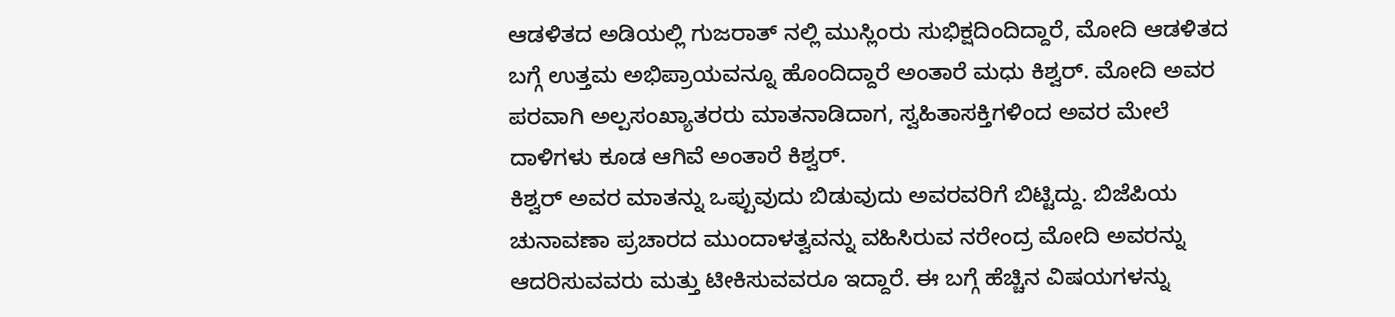ಆಡಳಿತದ ಅಡಿಯಲ್ಲಿ ಗುಜರಾತ್ ನಲ್ಲಿ ಮುಸ್ಲಿಂರು ಸುಭಿಕ್ಷದಿಂದಿದ್ದಾರೆ, ಮೋದಿ ಆಡಳಿತದ ಬಗ್ಗೆ ಉತ್ತಮ ಅಭಿಪ್ರಾಯವನ್ನೂ ಹೊಂದಿದ್ದಾರೆ ಅಂತಾರೆ ಮಧು ಕಿಶ್ವರ್. ಮೋದಿ ಅವರ ಪರವಾಗಿ ಅಲ್ಪಸಂಖ್ಯಾತರರು ಮಾತನಾಡಿದಾಗ, ಸ್ವಹಿತಾಸಕ್ತಿಗಳಿಂದ ಅವರ ಮೇಲೆ ದಾಳಿಗಳು ಕೂಡ ಆಗಿವೆ ಅಂತಾರೆ ಕಿಶ್ವರ್.
ಕಿಶ್ವರ್ ಅವರ ಮಾತನ್ನು ಒಪ್ಪುವುದು ಬಿಡುವುದು ಅವರವರಿಗೆ ಬಿಟ್ಟಿದ್ದು. ಬಿಜೆಪಿಯ ಚುನಾವಣಾ ಪ್ರಚಾರದ ಮುಂದಾಳತ್ವವನ್ನು ವಹಿಸಿರುವ ನರೇಂದ್ರ ಮೋದಿ ಅವರನ್ನು ಆದರಿಸುವವರು ಮತ್ತು ಟೀಕಿಸುವವರೂ ಇದ್ದಾರೆ. ಈ ಬಗ್ಗೆ ಹೆಚ್ಚಿನ ವಿಷಯಗಳನ್ನು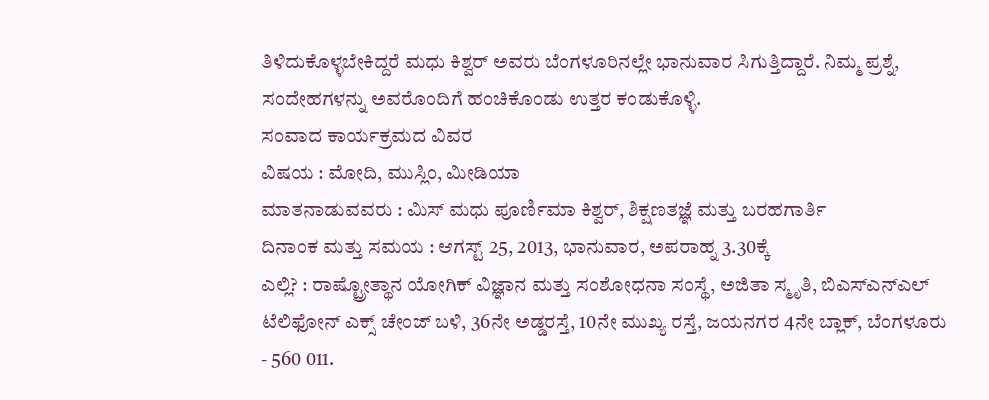ತಿಳಿದುಕೊಳ್ಳಬೇಕಿದ್ದರೆ ಮಧು ಕಿಶ್ವರ್ ಅವರು ಬೆಂಗಳೂರಿನಲ್ಲೇ ಭಾನುವಾರ ಸಿಗುತ್ತಿದ್ದಾರೆ. ನಿಮ್ಮ ಪ್ರಶ್ನೆ, ಸಂದೇಹಗಳನ್ನು ಅವರೊಂದಿಗೆ ಹಂಚಿಕೊಂಡು ಉತ್ತರ ಕಂಡುಕೊಳ್ಳಿ.
ಸಂವಾದ ಕಾರ್ಯಕ್ರಮದ ವಿವರ
ವಿಷಯ : ಮೋದಿ, ಮುಸ್ಲಿಂ, ಮೀಡಿಯಾ
ಮಾತನಾಡುವವರು : ಮಿಸ್ ಮಧು ಪೂರ್ಣಿಮಾ ಕಿಶ್ವರ್, ಶಿಕ್ಷಣತಜ್ಞೆ ಮತ್ತು ಬರಹಗಾರ್ತಿ
ದಿನಾಂಕ ಮತ್ತು ಸಮಯ : ಆಗಸ್ಟ್ 25, 2013, ಭಾನುವಾರ, ಅಪರಾಹ್ನ 3.30ಕ್ಕೆ
ಎಲ್ಲಿ? : ರಾಷ್ಟ್ರೋತ್ಥಾನ ಯೋಗಿಕ್ ವಿಜ್ಞಾನ ಮತ್ತು ಸಂಶೋಧನಾ ಸಂಸ್ಥೆ, ಅಜಿತಾ ಸ್ಮೃತಿ, ಬಿಎಸ್ಎನ್ಎಲ್ ಟೆಲಿಫೋನ್ ಎಕ್ಸ್ ಚೇಂಜ್ ಬಳಿ, 36ನೇ ಅಡ್ಡರಸ್ತೆ, 10ನೇ ಮುಖ್ಯ ರಸ್ತೆ, ಜಯನಗರ 4ನೇ ಬ್ಲಾಕ್, ಬೆಂಗಳೂರು - 560 011.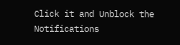Click it and Unblock the Notifications